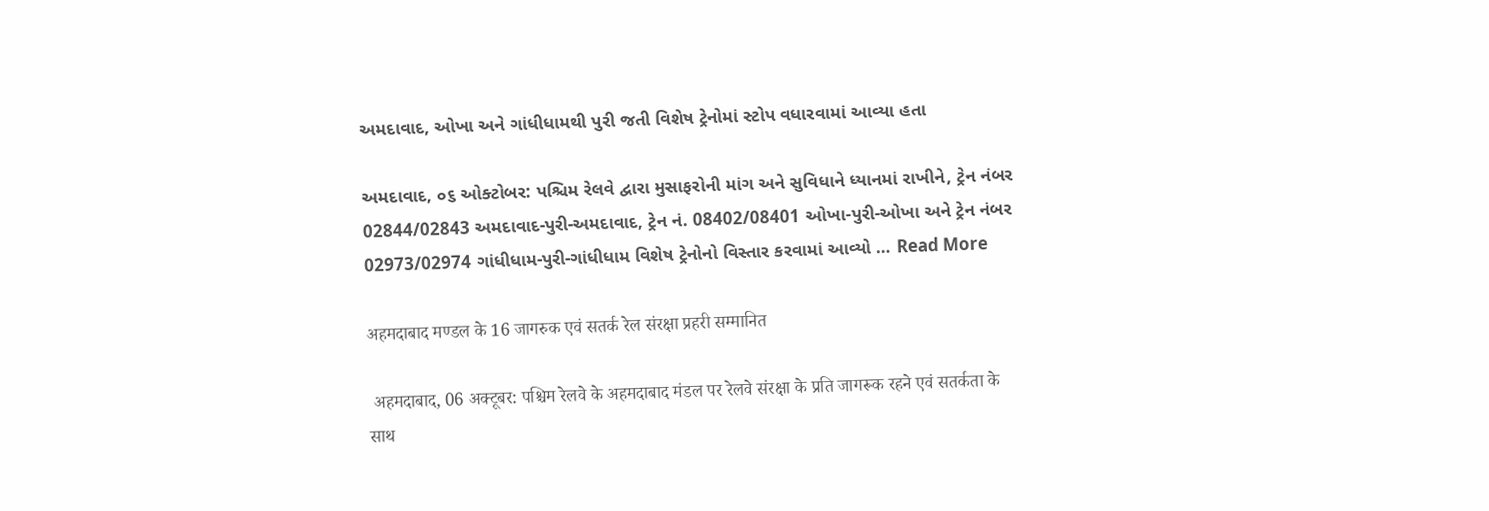અમદાવાદ, ઓખા અને ગાંધીધામથી પુરી જતી વિશેષ ટ્રેનોમાં સ્ટોપ વધારવામાં આવ્યા હતા

અમદાવાદ, ૦૬ ઓક્ટોબર: પશ્ચિમ રેલવે દ્વારા મુસાફરોની માંગ અને સુવિધાને ધ્યાનમાં રાખીને, ટ્રેન નંબર 02844/02843 અમદાવાદ-પુરી-અમદાવાદ, ટ્રેન નં. 08402/08401 ઓખા-પુરી-ઓખા અને ટ્રેન નંબર 02973/02974 ગાંધીધામ-પુરી-ગાંધીધામ વિશેષ ટ્રેનોનો વિસ્તાર કરવામાં આવ્યો … Read More

अहमदाबाद मण्डल के 16 जागरुक एवं सतर्क रेल संरक्षा प्रहरी सम्मानित

 अहमदाबाद, 06 अक्टूबर: पश्चिम रेलवे के अहमदाबाद मंडल पर रेलवे संरक्षा के प्रति जागरूक रहने एवं सतर्कता के साथ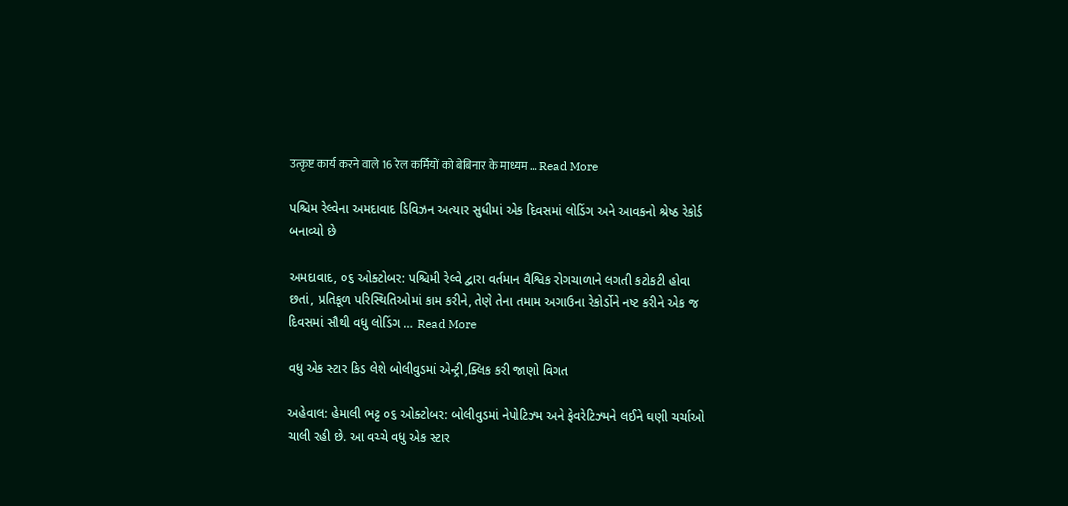उत्कृष्ट कार्य करने वाले 16 रेल कर्मियों को बेबिनार के माध्यम … Read More

પશ્ચિમ રેલ્વેના અમદાવાદ ડિવિઝન અત્યાર સુધીમાં એક દિવસમાં લોડિંગ અને આવકનો શ્રેષ્ઠ રેકોર્ડ બનાવ્યો છે

અમદાવાદ, ૦૬ ઓક્ટોબર: પશ્ચિમી રેલ્વે દ્વારા વર્તમાન વૈશ્વિક રોગચાળાને લગતી કટોકટી હોવા છતાં, પ્રતિકૂળ પરિસ્થિતિઓમાં કામ કરીને, તેણે તેના તમામ અગાઉના રેકોર્ડોને નષ્ટ કરીને એક જ દિવસમાં સૌથી વધુ લોડિંગ … Read More

વધુ એક સ્ટાર કિડ લેશે બોલીવુડમાં એન્ટ્રી,ક્લિક કરી જાણો વિગત

અહેવાલ: હેમાલી ભટ્ટ ૦૬ ઓક્ટોબર: બોલીવુડમાં નેપોટિઝ્મ અને ફેવરેટિઝ્મને લઈને ઘણી ચર્ચાઓ ચાલી રહી છે. આ વચ્ચે વધુ એક સ્ટાર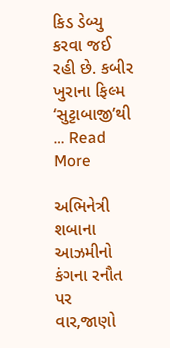કિડ ડેબ્યુ કરવા જઈ રહી છે. કબીર ખુરાના ફિલ્મ ‘સુટ્ટાબાજી’થી … Read More

અભિનેત્રી શબાના આઝમીનો કંગના રનૌત પર વાર,જાણો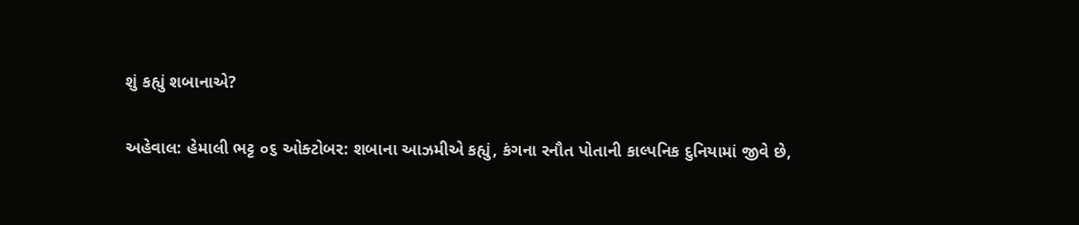શું કહ્યું શબાનાએ?

અહેવાલ: હેમાલી ભટ્ટ ૦૬ ઓક્ટોબર: શબાના આઝમીએ કહ્યું, કંગના રનૌત પોતાની કાલ્પનિક દુનિયામાં જીવે છે,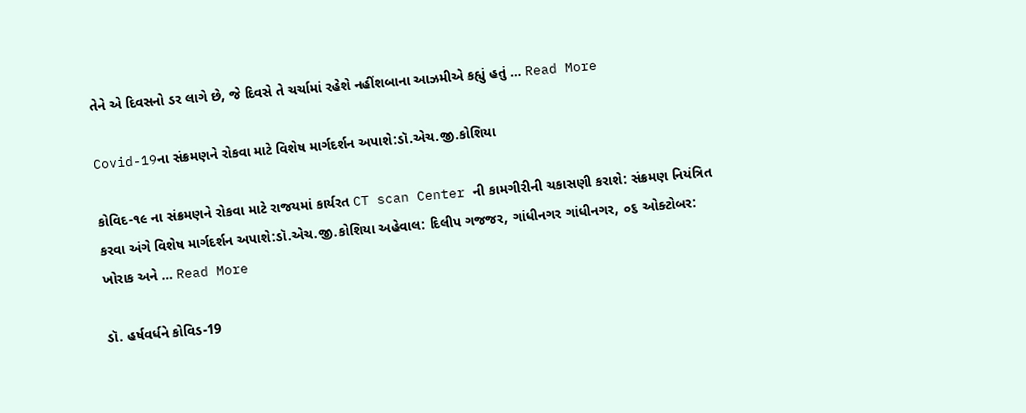તેને એ દિવસનો ડર લાગે છે, જે દિવસે તે ચર્ચામાં રહેશે નહીંશબાના આઝમીએ કહ્યું હતું … Read More

Covid-19ના સંક્રમણને રોકવા માટે વિશેષ માર્ગદર્શન અપાશે:ડૉ.એચ.જી.કોશિયા

કોવિદ-૧૯ ના સંક્રમણને રોકવા માટે રાજયમાં કાર્યરત CT scan Center ની કામગીરીની ચકાસણી કરાશે: સંક્રમણ નિયંત્રિત કરવા અંગે વિશેષ માર્ગદર્શન અપાશે:ડૉ.એચ.જી.કોશિયા અહેવાલ: દિલીપ ગજજર, ગાંધીનગર ગાંધીનગર, ૦૬ ઓક્ટોબર: ખોરાક અને … Read More

ડૉ. હર્ષવર્ધને કોવિડ-19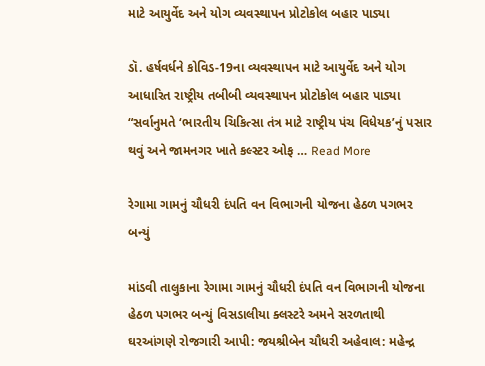માટે આયુર્વેદ અને યોગ વ્યવસ્થાપન પ્રોટોકોલ બહાર પાડ્યા

ડૉ. હર્ષવર્ધને કોવિડ-19ના વ્યવસ્થાપન માટે આયુર્વેદ અને યોગ આધારિત રાષ્ટ્રીય તબીબી વ્યવસ્થાપન પ્રોટોકોલ બહાર પાડ્યા “સર્વાનુમતે ‘ભારતીય ચિકિત્સા તંત્ર માટે રાષ્ટ્રીય પંચ વિધેયક’નું પસાર થવું અને જામનગર ખાતે કલ્સ્ટર ઓફ … Read More

રેગામા ગામનું ચૌધરી દંપતિ વન વિભાગની યોજના હેઠળ પગભર બન્યું

માંડવી તાલુકાના રેગામા ગામનું ચૌધરી દંપતિ વન વિભાગની યોજના હેઠળ પગભર બન્યું વિસડાલીયા ક્લસ્ટરે અમને સરળતાથી ઘરઆંગણે રોજગારી આપી: જયશ્રીબેન ચૌધરી અહેવાલ: મહેન્દ્ર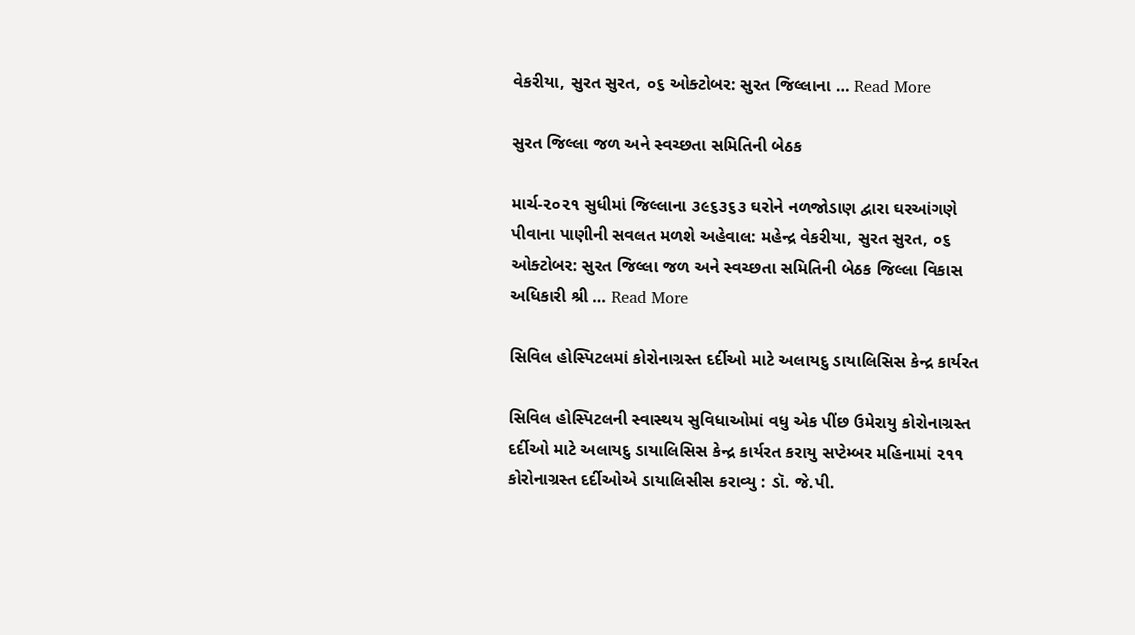વેકરીયા, સુરત સુરત, ૦૬ ઓક્ટોબર: સુરત જિલ્લાના … Read More

સુરત જિલ્લા જળ અને સ્વચ્છતા સમિતિની બેઠક

માર્ચ-૨૦૨૧ સુધીમાં જિલ્લાના ૩૯૬૩૬૩ ઘરોને નળજોડાણ દ્વારા ઘરઆંગણે પીવાના પાણીની સવલત મળશે અહેવાલ: મહેન્દ્ર વેકરીયા, સુરત સુરત, ૦૬ ઓક્ટોબર: સુરત જિલ્લા જળ અને સ્વચ્છતા સમિતિની બેઠક જિલ્લા વિકાસ અધિકારી શ્રી … Read More

સિવિલ હોસ્પિટલમાં કોરોનાગ્રસ્ત દર્દીઓ માટે અલાયદુ ડાયાલિસિસ કેન્દ્ર કાર્યરત

સિવિલ હોસ્પિટલની સ્વાસ્થય સુવિધાઓમાં વધુ એક પીંછ ઉમેરાયુ કોરોનાગ્રસ્ત દર્દીઓ માટે અલાયદુ ડાયાલિસિસ કેન્દ્ર કાર્યરત કરાયુ સપ્ટેમ્બર મહિનામાં ૨૧૧ કોરોનાગ્રસ્ત દર્દીઓએ ડાયાલિસીસ કરાવ્યુ : ડૉ. જે.પી.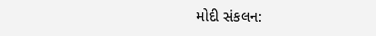મોદી સંકલન: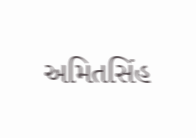અમિતસિંહ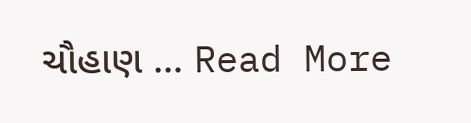ચૌહાણ … Read More